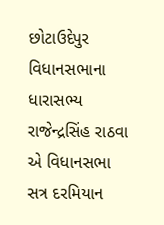છોટાઉદેપુર વિધાનસભાના ધારાસભ્ય રાજેન્દ્રસિંહ રાઠવા એ વિધાનસભા સત્ર દરમિયાન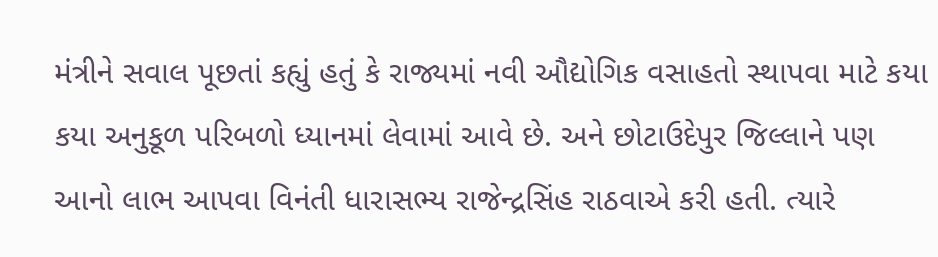મંત્રીને સવાલ પૂછતાં કહ્યું હતું કે રાજ્યમાં નવી ઔદ્યોગિક વસાહતો સ્થાપવા માટે કયા કયા અનુકૂળ પરિબળો ધ્યાનમાં લેવામાં આવે છે. અને છોટાઉદેપુર જિલ્લાને પણ આનો લાભ આપવા વિનંતી ધારાસભ્ય રાજેન્દ્રસિંહ રાઠવાએ કરી હતી. ત્યારે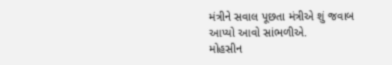મંત્રીને સવાલ પૂછતા મંત્રીએ શું જવાબ આપ્યો આવો સાંભળીએ.
મોહસીન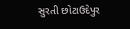સુરતી છોટાઉદેપુર